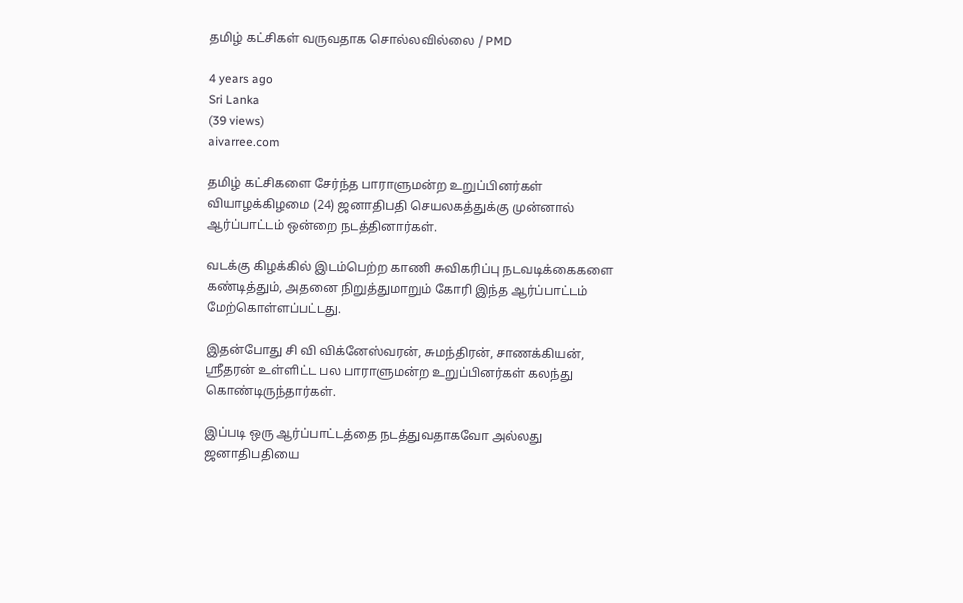தமிழ் கட்சிகள் வருவதாக சொல்லவில்லை / PMD

4 years ago
Sri Lanka
(39 views)
aivarree.com

தமிழ் கட்சிகளை சேர்ந்த பாராளுமன்ற உறுப்பினர்கள் வியாழக்கிழமை (24) ஜனாதிபதி செயலகத்துக்கு முன்னால் ஆர்ப்பாட்டம் ஒன்றை நடத்தினார்கள்.

வடக்கு கிழக்கில் இடம்பெற்ற காணி சுவிகரிப்பு நடவடிக்கைகளை கண்டித்தும், அதனை நிறுத்துமாறும் கோரி இந்த ஆர்ப்பாட்டம் மேற்கொள்ளப்பட்டது.

இதன்போது சி வி விக்னேஸ்வரன், சுமந்திரன், சாணக்கியன், ஸ்ரீதரன் உள்ளிட்ட பல பாராளுமன்ற உறுப்பினர்கள் கலந்து கொண்டிருந்தார்கள்.

இப்படி ஒரு ஆர்ப்பாட்டத்தை நடத்துவதாகவோ அல்லது ஜனாதிபதியை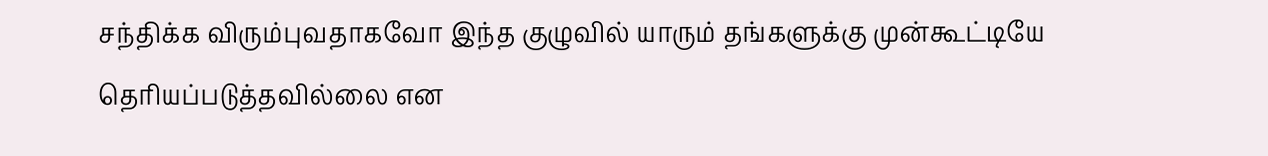சந்திக்க விரும்புவதாகவோ இந்த குழுவில் யாரும் தங்களுக்கு முன்கூட்டியே தெரியப்படுத்தவில்லை என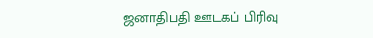ஜனாதிபதி ஊடகப் பிரிவு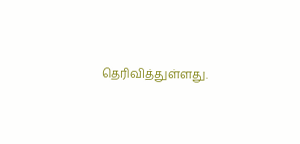தெரிவித்துள்ளது.